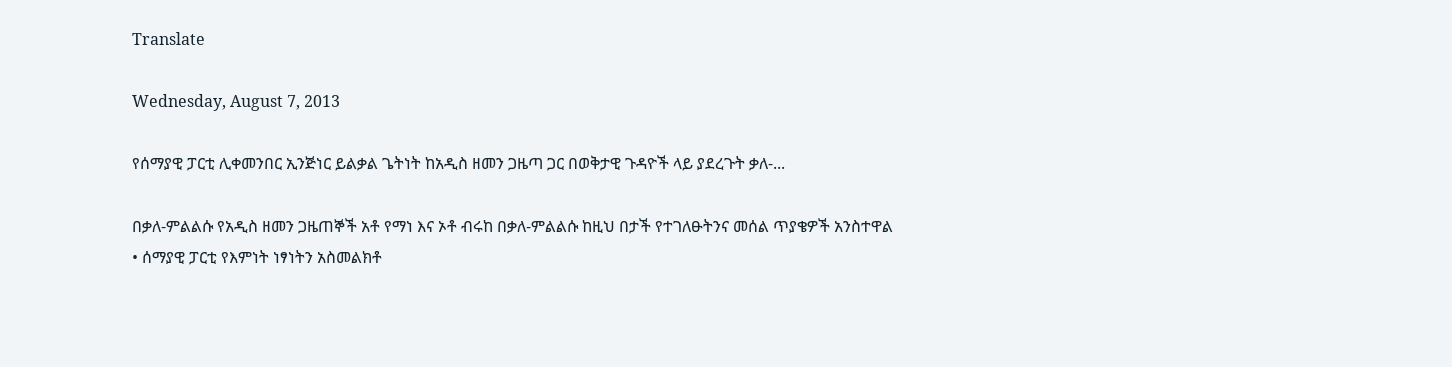Translate

Wednesday, August 7, 2013

የሰማያዊ ፓርቲ ሊቀመንበር ኢንጅነር ይልቃል ጌትነት ከአዲስ ዘመን ጋዜጣ ጋር በወቅታዊ ጉዳዮች ላይ ያደረጉት ቃለ-...

በቃለ-ምልልሱ የአዲስ ዘመን ጋዜጠኞች አቶ የማነ እና ኦቶ ብሩከ በቃለ-ምልልሱ ከዚህ በታች የተገለፁትንና መሰል ጥያቄዎች አንስተዋል
• ሰማያዊ ፓርቲ የእምነት ነፃነትን አስመልክቶ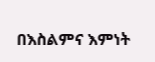በእስልምና እምነት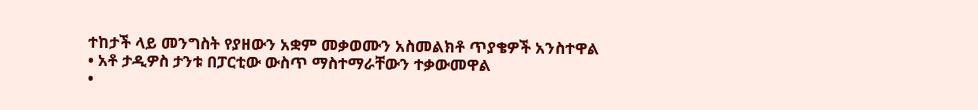ተከታች ላይ መንግስት የያዘውን አቋም መቃወሙን አስመልክቶ ጥያቄዎች አንስተዋል
• አቶ ታዲዎስ ታንቱ በፓርቲው ውስጥ ማስተማራቸውን ተቃውመዋል
•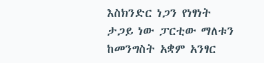እስክንድር ነጋን የነፃነት ታጋይ ነው ፓርቲው ማለቱን ከመንግስት አቋም አንፃር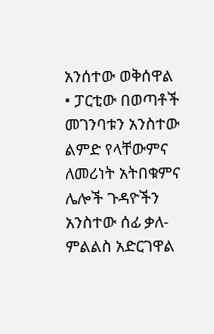አንሰተው ወቅሰዋል
• ፓርቲው በወጣቶች መገንባቱን አንስተው ልምድ የላቸውምና ለመሪነት አትበቁምና ሌሎች ጉዳዮችን አንስተው ሰፊ ቃለ-ምልልስ አድርገዋል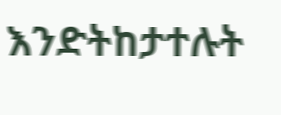እንድትከታተሉት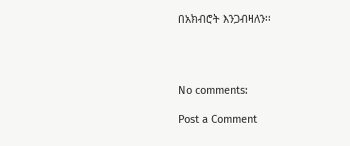በአክብሮት እንጋብዛለን፡፡




No comments:

Post a Comment